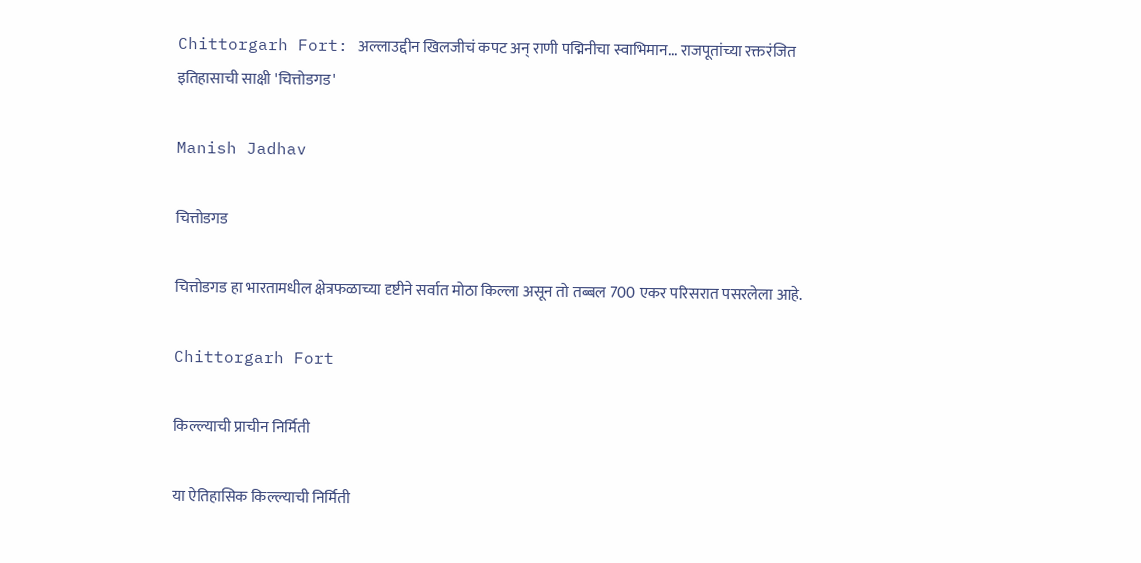Chittorgarh Fort: अल्लाउद्दीन खिलजीचं कपट अन् राणी पद्मिनीचा स्वाभिमान... राजपूतांच्या रक्तरंजित इतिहासाची साक्षी 'चित्तोडगड'

Manish Jadhav

चित्तोडगड

चित्तोडगड हा भारतामधील क्षेत्रफळाच्या दृष्टीने सर्वात मोठा किल्ला असून तो तब्बल 700 एकर परिसरात पसरलेला आहे.

Chittorgarh Fort

किल्ल्याची प्राचीन निर्मिती

या ऐतिहासिक किल्ल्याची निर्मिती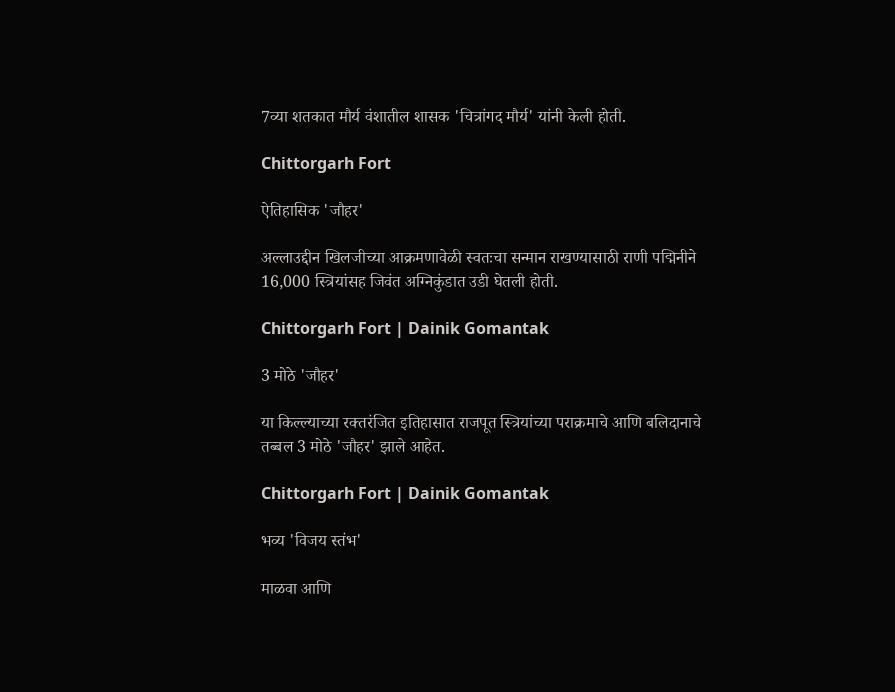7व्या शतकात मौर्य वंशातील शासक 'चित्रांगद मौर्य' यांनी केली होती.

Chittorgarh Fort

ऐतिहासिक 'जौहर'

अल्लाउद्दीन खिलजीच्या आक्रमणावेळी स्वतःचा सन्मान राखण्यासाठी राणी पद्मिनीने 16,000 स्त्रियांसह जिवंत अग्निकुंडात उडी घेतली होती.

Chittorgarh Fort | Dainik Gomantak

3 मोठे 'जौहर'

या किल्ल्याच्या रक्तरंजित इतिहासात राजपूत स्त्रियांच्या पराक्रमाचे आणि बलिदानाचे तब्बल 3 मोठे 'जौहर' झाले आहेत.

Chittorgarh Fort | Dainik Gomantak

भव्य 'विजय स्तंभ'

माळवा आणि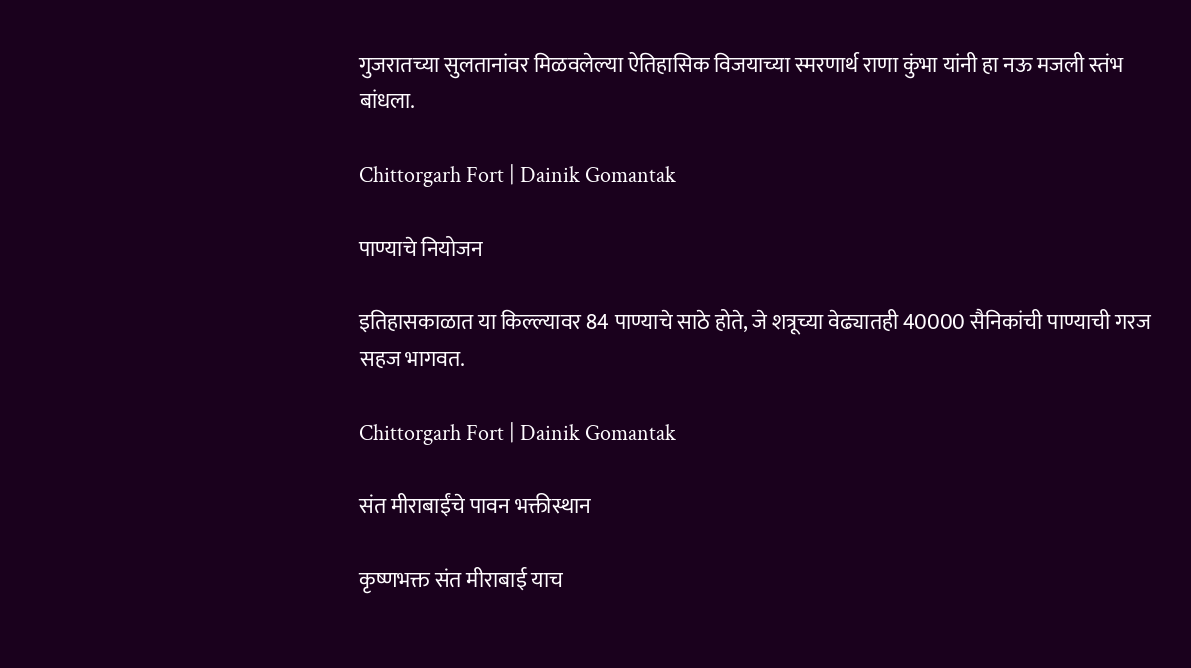गुजरातच्या सुलतानांवर मिळवलेल्या ऐतिहासिक विजयाच्या स्मरणार्थ राणा कुंभा यांनी हा नऊ मजली स्तंभ बांधला.

Chittorgarh Fort | Dainik Gomantak

पाण्याचे नियोजन

इतिहासकाळात या किल्ल्यावर 84 पाण्याचे साठे होते, जे शत्रूच्या वेढ्यातही 40000 सैनिकांची पाण्याची गरज सहज भागवत.

Chittorgarh Fort | Dainik Gomantak

संत मीराबाईंचे पावन भक्तीस्थान

कृष्णभक्त संत मीराबाई याच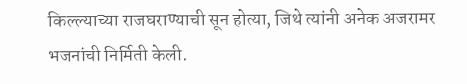किल्ल्याच्या राजघराण्याची सून होत्या, जिथे त्यांनी अनेक अजरामर भजनांची निर्मिती केली.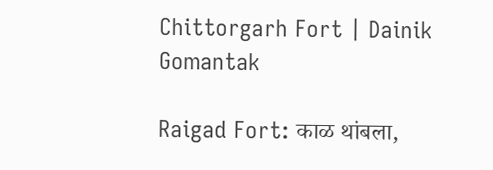Chittorgarh Fort | Dainik Gomantak

Raigad Fort: काळ थांबला,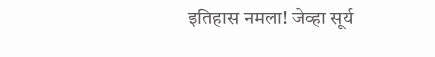इतिहास नमला! जेव्हा सूर्य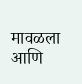मावळला आणि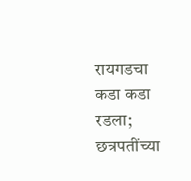रायगडचा कडा कडा रडला; छत्रपतींच्या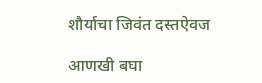शौर्याचा जिवंत दस्तऐवज

आणखी बघा